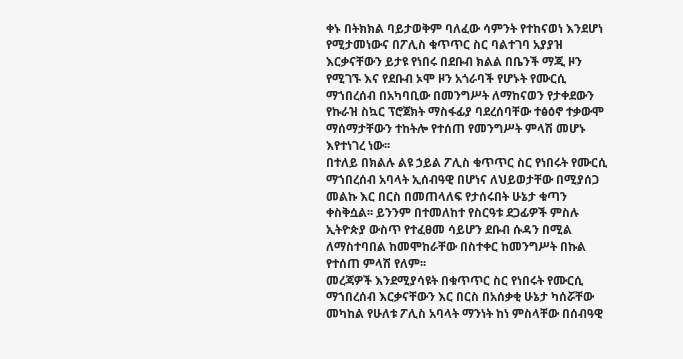ቀኑ በትክክል ባይታወቅም ባለፈው ሳምንት የተከናወነ እንደሆነ የሚታመነውና በፖሊስ ቁጥጥር ስር ባልተገባ አያያዝ እርቃናቸውን ይታዩ የነበሩ በደቡብ ክልል በቤንች ማጂ ዞን የሚገኙ እና የደቡብ ኦሞ ዞን አጎራባች የሆኑት የሙርሲ ማኀበረሰብ በአካባቢው በመንግሥት ለማከናወን የታቀደውን የኩራዝ ስኳር ፕሮጀክት ማስፋፊያ ባደረሰባቸው ተፅዕኖ ተቃውሞ ማሰማታቸውን ተከትሎ የተሰጠ የመንግሥት ምላሽ መሆኑ እየተነገረ ነው፡፡
በተለይ በክልሉ ልዩ ኃይል ፖሊስ ቁጥጥር ስር የነበሩት የሙርሲ ማኀበረሰብ አባላት ኢሰብዓዊ በሆነና ለህይወታቸው በሚያሰጋ መልኩ እር በርስ በመጠላለፍ የታሰሩበት ሁኔታ ቁጣን ቀስቅሷል፡፡ ይንንም በተመለከተ የስርዓቱ ደጋፊዎች ምስሉ ኢትዮጵያ ውስጥ የተፈፀመ ሳይሆን ደቡብ ሱዳን በሚል ለማስተባበል ከመሞከራቸው በስተቀር ከመንግሥት በኩል የተሰጠ ምላሽ የለም፡፡
መረጃዎች እንደሚያሳዩት በቁጥጥር ስር የነበሩት የሙርሲ ማኀበረሰብ እርቃናቸውን እር በርስ በአሰቃቂ ሁኔታ ካሰሯቸው መካከል የሁለቱ ፖሊስ አባላት ማንነት ከነ ምስላቸው በሰብዓዊ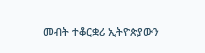መብት ተቆርቋሪ ኢትዮጵያውን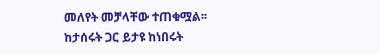መለየት መቻላቸው ተጠቁሟል፡፡
ከታሰሩት ጋር ይታዩ ከነበሩት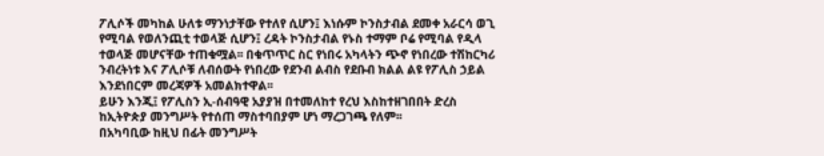ፖሊሶች መካከል ሁለቱ ማንነታቸው የተለየ ሲሆን፤ እነሱም ኮንስታብል ደመቀ አራርሳ ወጊ የሚባል የወለንጪቲ ተወላጅ ሲሆን፤ ረዳት ኮንስታብል የኑስ ተማም ቦሬ የሚባል የዲላ ተወላጅ መሆናቸው ተጠቁሟል፡፡ በቁጥጥር ስር የነበሩ አካላትን ጭኖ የነበረው ተሽከርካሪ ንብረትነቱ እና ፖሊሶቹ ለብሰውት የነበረው የደንብ ልብስ የደቡብ ክልል ልዩ የፖሊስ ኃይል እንደነበርም መረጃዎች አመልክተዋል፡፡
ይሁን እንጂ፤ የፖሊስን ኢ-ሰብዓዊ አያያዝ በተመለከተ የረህ እስከተዘገበበት ድረስ ከኢትዮጵያ መንግሥት የተሰጠ ማስተባበያም ሆነ ማረጋገጫ የለም፡፡
በአካባቢው ከዚህ በፊት መንግሥት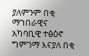ያለምንም በቂ ማኀበራዊና አካባቢዊ ተፅዕኖ ግምገማ እናያለ በቂ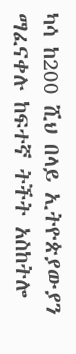ካሳ ከ200 ሺህ በላይ ኢትዮጵያውያን ማፈናቀሉ ከፍተኛ ትችት አስከትሎ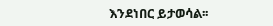እንደነበር ይታወሳል፡፡